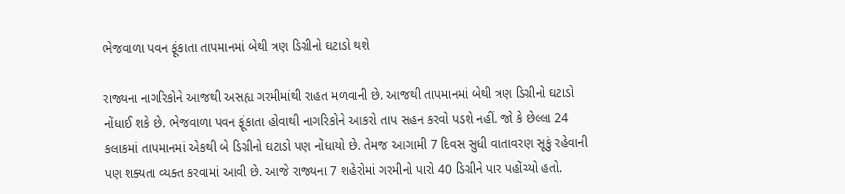ભેજવાળા પવન ફૂંકાતા તાપમાનમાં બેથી ત્રણ ડિગ્રીનો ઘટાડો થશે

રાજ્યના નાગરિકોને આજથી અસહ્ય ગરમીમાંથી રાહત મળવાની છે. આજથી તાપમાનમાં બેથી ત્રણ ડિગ્રીનો ઘટાડો નોંધાઈ શકે છે. ભેજવાળા પવન ફૂંકાતા હોવાથી નાગરિકોને આકરો તાપ સહન કરવો પડશે નહીં. જો કે છેલ્લા 24 કલાકમાં તાપમાનમાં એકથી બે ડિગ્રીનો ઘટાડો પણ નોંધાયો છે. તેમજ આગામી 7 દિવસ સુધી વાતાવરણ સૂકું રહેવાની પણ શક્યતા વ્યક્ત કરવામાં આવી છે. આજે રાજ્યના 7 શહેરોમાં ગરમીનો પારો 40 ડિગ્રીને પાર પહોંચ્યો હતો.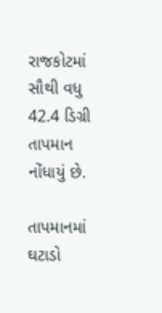રાજકોટમાં સૌથી વધુ 42.4 ડિગ્રી તાપમાન નોંધાયું છે.

તાપમાનમાં ઘટાડો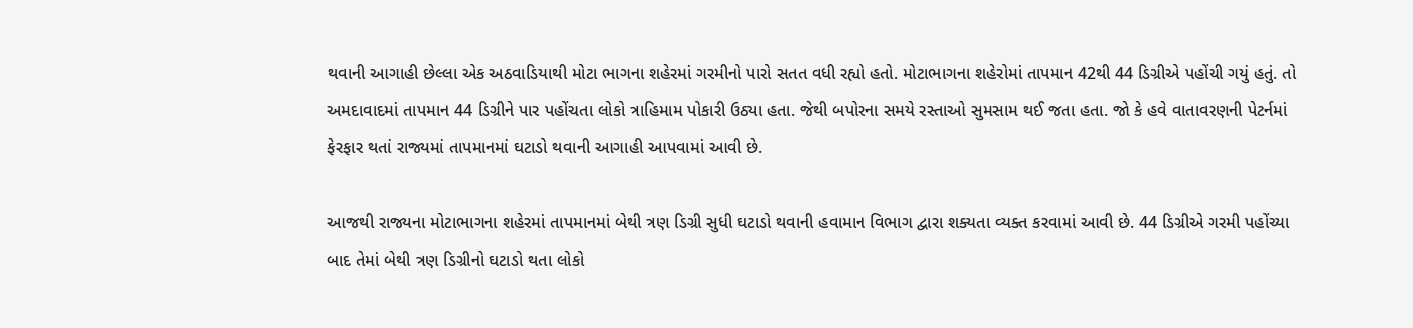થવાની આગાહી છેલ્લા એક અઠવાડિયાથી મોટા ભાગના શહેરમાં ગરમીનો પારો સતત વધી રહ્યો હતો. મોટાભાગના શહેરોમાં તાપમાન 42થી 44 ડિગ્રીએ પહોંચી ગયું હતું. તો અમદાવાદમાં તાપમાન 44 ડિગ્રીને પાર પહોંચતા લોકો ત્રાહિમામ પોકારી ઉઠ્યા હતા. જેથી બપોરના સમયે રસ્તાઓ સુમસામ થઈ જતા હતા. જો કે હવે વાતાવરણની પેટર્નમાં ફેરફાર થતાં રાજ્યમાં તાપમાનમાં ઘટાડો થવાની આગાહી આપવામાં આવી છે.

આજથી રાજ્યના મોટાભાગના શહેરમાં તાપમાનમાં બેથી ત્રણ ડિગ્રી સુધી ઘટાડો થવાની હવામાન વિભાગ દ્વારા શક્યતા વ્યક્ત કરવામાં આવી છે. 44 ડિગ્રીએ ગરમી પહોંચ્યા બાદ તેમાં બેથી ત્રણ ડિગ્રીનો ઘટાડો થતા લોકો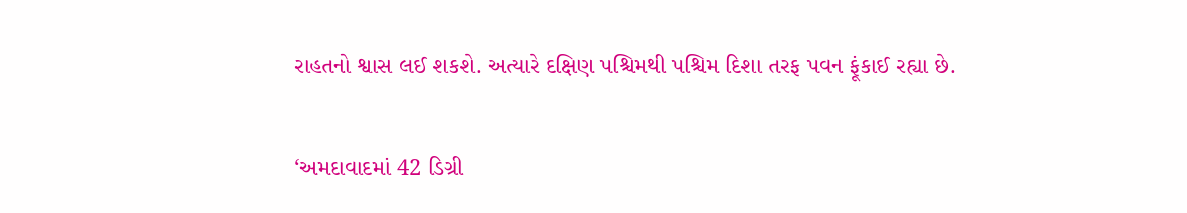રાહતનો શ્વાસ લઈ શકશે. અત્યારે દક્ષિણ પશ્ચિમથી પશ્ચિમ દિશા તરફ પવન ફૂંકાઈ રહ્યા છે.

‘અમદાવાદમાં 42 ડિગ્રી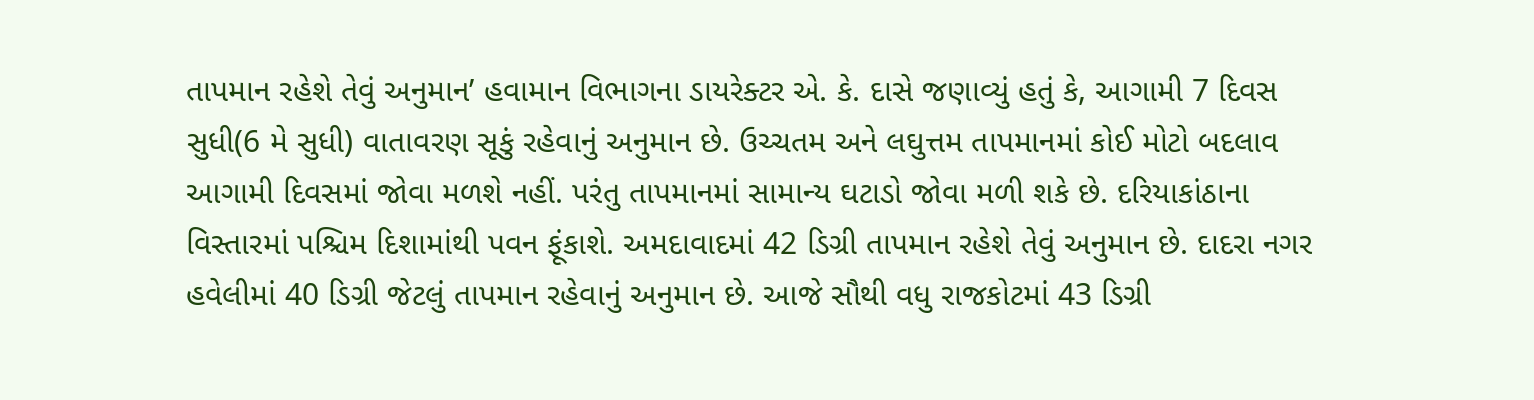તાપમાન રહેશે તેવું અનુમાન’ હવામાન વિભાગના ડાયરેક્ટર એ. કે. દાસે જણાવ્યું હતું કે, આગામી 7 દિવસ સુધી(6 મે સુધી) વાતાવરણ સૂકું રહેવાનું અનુમાન છે. ઉચ્ચતમ અને લઘુત્તમ તાપમાનમાં કોઈ મોટો બદલાવ આગામી દિવસમાં જોવા મળશે નહીં. પરંતુ તાપમાનમાં સામાન્ય ઘટાડો જોવા મળી શકે છે. દરિયાકાંઠાના વિસ્તારમાં પશ્ચિમ દિશામાંથી પવન ફૂંકાશે. અમદાવાદમાં 42 ડિગ્રી તાપમાન રહેશે તેવું અનુમાન છે. દાદરા નગર હવેલીમાં 40 ડિગ્રી જેટલું તાપમાન રહેવાનું અનુમાન છે. આજે સૌથી વધુ રાજકોટમાં 43 ડિગ્રી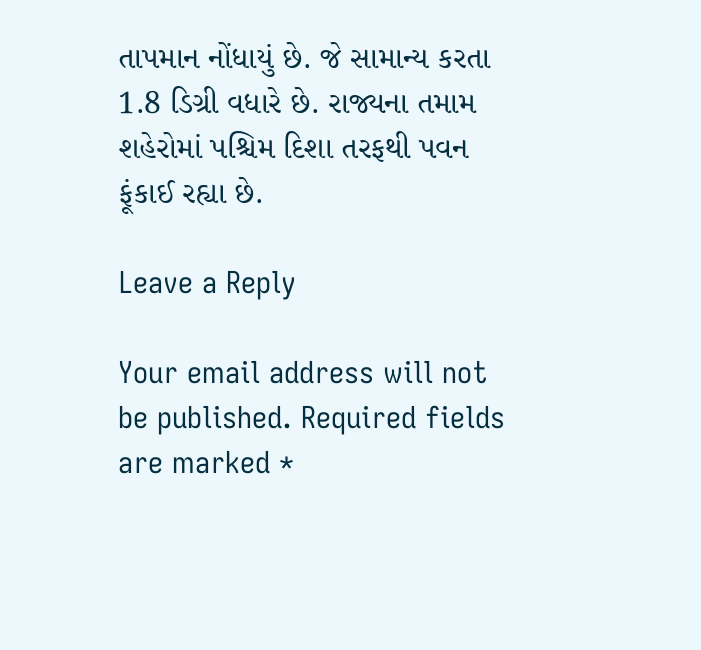તાપમાન નોંધાયું છે. જે સામાન્ય કરતા 1.8 ડિગ્રી વધારે છે. રાજ્યના તમામ શહેરોમાં પશ્ચિમ દિશા તરફથી પવન ફૂંકાઈ રહ્યા છે.

Leave a Reply

Your email address will not be published. Required fields are marked *